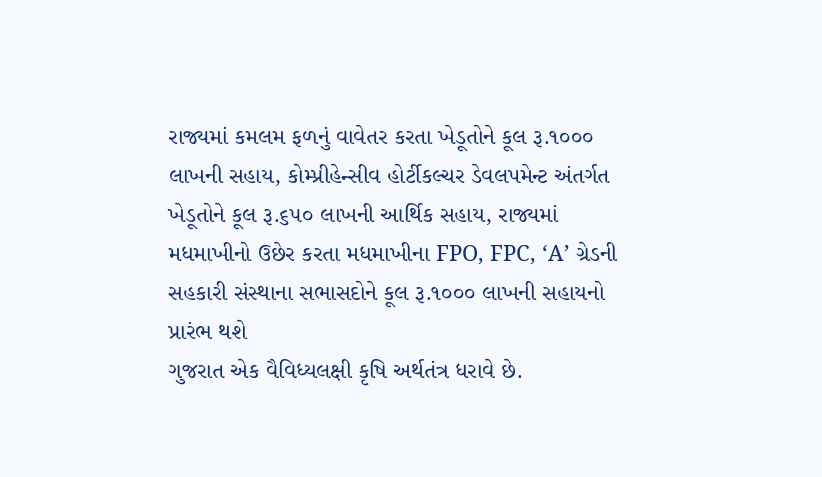રાજ્યમાં કમલમ ફળનું વાવેતર કરતા ખેડૂતોને કૂલ રૂ.૧૦૦૦ લાખની સહાય, કોમ્પ્રીહેન્સીવ હોર્ટીકલ્ચર ડેવલપમેન્ટ અંતર્ગત ખેડૂતોને કૂલ રૂ.૬૫૦ લાખની આર્થિક સહાય, રાજ્યમાં મધમાખીનો ઉછેર કરતા મધમાખીના FPO, FPC, ‘A’ ગ્રેડની સહકારી સંસ્થાના સભાસદોને કૂલ રૂ.૧૦૦૦ લાખની સહાયનો પ્રારંભ થશે
ગુજરાત એક વૈવિધ્યલક્ષી કૃષિ અર્થતંત્ર ધરાવે છે.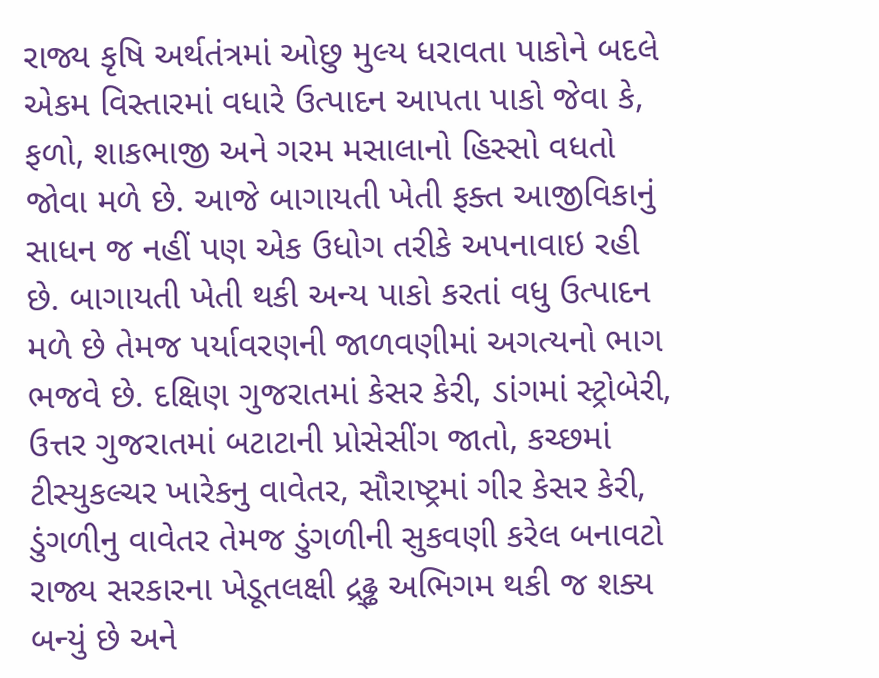રાજ્ય કૃષિ અર્થતંત્રમાં ઓછુ મુલ્ય ધરાવતા પાકોને બદલે એકમ વિસ્તારમાં વધારે ઉત્પાદન આપતા પાકો જેવા કે, ફળો, શાકભાજી અને ગરમ મસાલાનો હિસ્સો વધતો જોવા મળે છે. આજે બાગાયતી ખેતી ફક્ત આજીવિકાનું સાધન જ નહીં પણ એક ઉધોગ તરીકે અપનાવાઇ રહી છે. બાગાયતી ખેતી થકી અન્ય પાકો કરતાં વધુ ઉત્પાદન મળે છે તેમજ પર્યાવરણની જાળવણીમાં અગત્યનો ભાગ ભજવે છે. દક્ષિણ ગુજરાતમાં કેસર કેરી, ડાંગમાં સ્ટ્રોબેરી, ઉત્તર ગુજરાતમાં બટાટાની પ્રોસેસીંગ જાતો, કચ્છમાં ટીસ્યુકલ્ચર ખારેકનુ વાવેતર, સૌરાષ્ટ્રમાં ગીર કેસર કેરી, ડુંગળીનુ વાવેતર તેમજ ડુંગળીની સુકવણી કરેલ બનાવટો રાજ્ય સરકારના ખેડૂતલક્ષી દ્ર્ઢ્ઢ અભિગમ થકી જ શક્ય બન્યું છે અને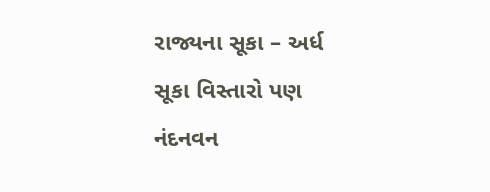રાજ્યના સૂકા – અર્ધ સૂકા વિસ્તારો પણ નંદનવન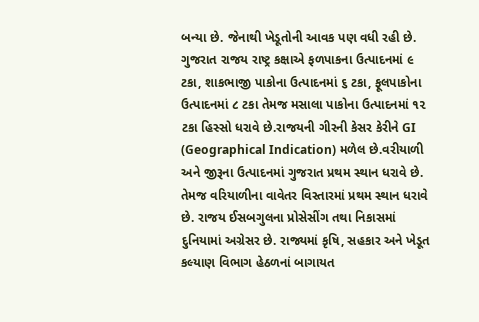બન્યા છે. જેનાથી ખેડૂતોની આવક પણ વધી રહી છે. ગુજરાત રાજય રાષ્ટ્ર કક્ષાએ ફળપાકના ઉત્પાદનમાં ૯ ટકા, શાકભાજી પાકોના ઉત્પાદનમાં ૬ ટકા, ફૂલપાકોના ઉત્પાદનમાં ૮ ટકા તેમજ મસાલા પાકોના ઉત્પાદનમાં ૧૨ ટકા હિસ્સો ધરાવે છે.રાજયની ગીરની કેસર કેરીને GI (Geographical Indication) મળેલ છે.વરીયાળી અને જીરૂના ઉત્પાદનમાં ગુજરાત પ્રથમ સ્થાન ધરાવે છે. તેમજ વરિયાળીના વાવેતર વિસ્તારમાં પ્રથમ સ્થાન ધરાવે છે. રાજય ઈસબગુલના પ્રોસેસીંગ તથા નિકાસમાં દુનિયામાં અગ્રેસર છે. રાજ્યમાં કૃષિ, સહકાર અને ખેડૂત કલ્યાણ વિભાગ હેઠળનાં બાગાયત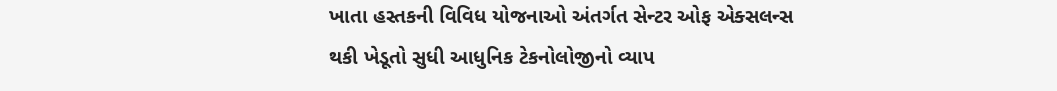ખાતા હસ્તકની વિવિધ યોજનાઓ અંતર્ગત સેન્ટર ઓફ એક્સલન્સ થકી ખેડૂતો સુધી આધુનિક ટેકનોલોજીનો વ્યાપ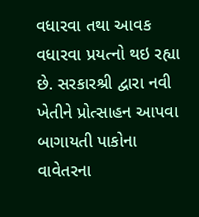વધારવા તથા આવક વધારવા પ્રયત્નો થઇ રહ્યા છે. સરકારશ્રી દ્વારા નવી ખેતીને પ્રોત્સાહન આપવા બાગાયતી પાકોના વાવેતરના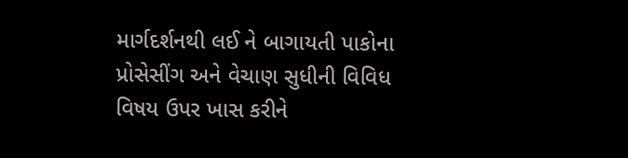માર્ગદર્શનથી લઈ ને બાગાયતી પાકોના પ્રોસેસીંગ અને વેચાણ સુધીની વિવિધ વિષય ઉપર ખાસ કરીને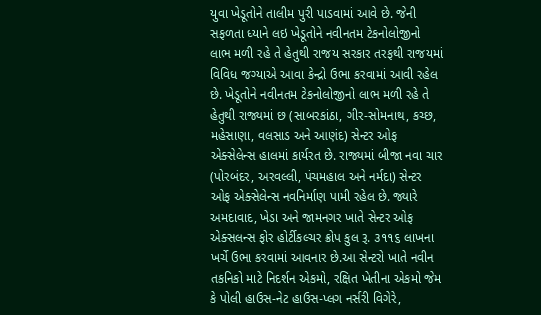યુવા ખેડૂતોને તાલીમ પુરી પાડવામાં આવે છે. જેની સફળતા ધ્યાને લઇ ખેડૂતોને નવીનતમ ટેકનોલોજીનો લાભ મળી રહે તે હેતુથી રાજય સરકાર તરફથી રાજયમાં વિવિધ જગ્યાએ આવા કેન્દ્રો ઉભા કરવામાં આવી રહેલ છે. ખેડૂતોને નવીનતમ ટેકનોલોજીનો લાભ મળી રહે તે હેતુથી રાજ્યમાં છ (સાબરકાંઠા, ગીર-સોમનાથ, કચ્છ, મહેસાણા, વલસાડ અને આણંદ) સેન્ટર ઓફ એક્સેલેન્સ હાલમાં કાર્યરત છે. રાજ્યમાં બીજા નવા ચાર (પોરબંદર, અરવલ્લી, પંચમહાલ અને નર્મદા) સેન્ટર ઓફ એક્સેલેન્સ નવનિર્માણ પામી રહેલ છે. જ્યારે અમદાવાદ, ખેડા અને જામનગર ખાતે સેન્ટર ઓફ એક્સલન્સ ફોર હોર્ટીકલ્ચર ક્રોપ કુલ રૂ. ૩૧૧૬ લાખના ખર્ચે ઉભા કરવામાં આવનાર છે.આ સેન્ટરો ખાતે નવીન તકનિકો માટે નિદર્શન એકમો, રક્ષિત ખેતીના એકમો જેમ કે પોલી હાઉસ-નેટ હાઉસ-પ્લગ નર્સરી વિગેરે,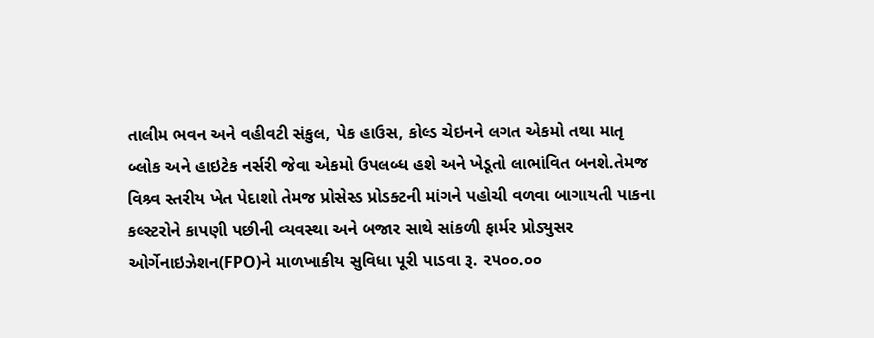તાલીમ ભવન અને વહીવટી સંકુલ, પેક હાઉસ, કોલ્ડ ચેઇનને લગત એકમો તથા માતૃ બ્લોક અને હાઇટેક નર્સરી જેવા એકમો ઉપલબ્ધ હશે અને ખેડૂતો લાભાંવિત બનશે.તેમજ વિશ્ર્વ સ્તરીય ખેત પેદાશો તેમજ પ્રોસેસ્ડ પ્રોડક્ટની માંગને પહોચી વળવા બાગાયતી પાકના કલ્સ્ટરોને કાપણી પછીની વ્યવસ્થા અને બજાર સાથે સાંકળી ફાર્મર પ્રોડ્યુસર ઓર્ગેનાઇઝેશન(FPO)ને માળખાકીય સુવિધા પૂરી પાડવા રૂ. ૨૫૦૦.૦૦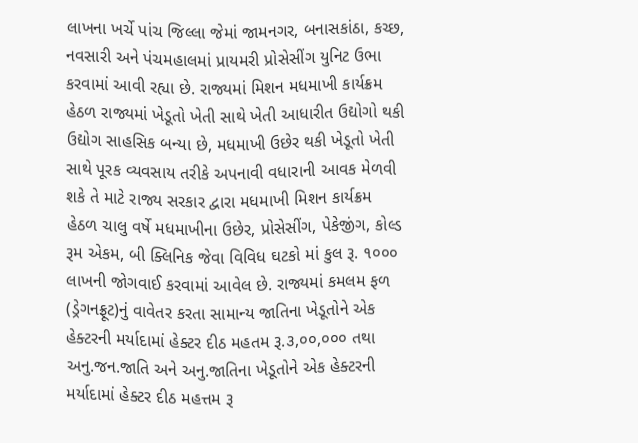લાખના ખર્ચે પાંચ જિલ્લા જેમાં જામનગર, બનાસકાંઠા, કચ્છ, નવસારી અને પંચમહાલમાં પ્રાયમરી પ્રોસેસીંગ યુનિટ ઉભા કરવામાં આવી રહ્યા છે. રાજ્યમાં મિશન મધમાખી કાર્યક્રમ હેઠળ રાજ્યમાં ખેડૂતો ખેતી સાથે ખેતી આધારીત ઉદ્યોગો થકી ઉદ્યોગ સાહસિક બન્યા છે, મધમાખી ઉછેર થકી ખેડૂતો ખેતી સાથે પૂરક વ્યવસાય તરીકે અપનાવી વધારાની આવક મેળવી શકે તે માટે રાજ્ય સરકાર દ્વારા મધમાખી મિશન કાર્યક્રમ હેઠળ ચાલુ વર્ષે મધમાખીના ઉછેર, પ્રોસેસીંગ, પેકેજીંગ, કોલ્ડ રૂમ એકમ, બી ક્લિનિક જેવા વિવિધ ઘટકો માં કુલ રૂ. ૧૦૦૦ લાખની જોગવાઈ કરવામાં આવેલ છે. રાજ્યમાં કમલમ ફળ (ડ્રેગનફ્રૂટ)નું વાવેતર કરતા સામાન્ય જાતિના ખેડૂતોને એક હેક્ટરની મર્યાદામાં હેક્ટર દીઠ મહતમ રૂ.૩,૦૦,૦૦૦ તથા અનુ.જન.જાતિ અને અનુ.જાતિના ખેડૂતોને એક હેક્ટરની મર્યાદામાં હેક્ટર દીઠ મહત્તમ રૂ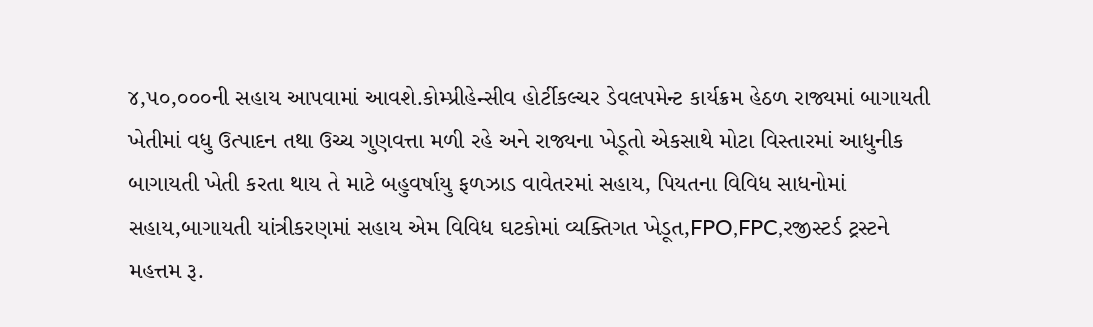૪,૫૦,૦૦૦ની સહાય આપવામાં આવશે.કોમ્પ્રીહેન્સીવ હોર્ટીકલ્ચર ડેવલપમેન્ટ કાર્યક્રમ હેઠળ રાજ્યમાં બાગાયતી ખેતીમાં વધુ ઉત્પાદન તથા ઉચ્ચ ગુણવત્તા મળી રહે અને રાજ્યના ખેડૂતો એકસાથે મોટા વિસ્તારમાં આધુનીક બાગાયતી ખેતી કરતા થાય તે માટે બહુવર્ષાયુ ફળઝાડ વાવેતરમાં સહાય, પિયતના વિવિધ સાધનોમાં સહાય,બાગાયતી યાંત્રીકરણમાં સહાય એમ વિવિધ ઘટકોમાં વ્યક્તિગત ખેડૂત,FPO,FPC,રજીસ્ટર્ડ ટ્રસ્ટને મહત્તમ રૂ.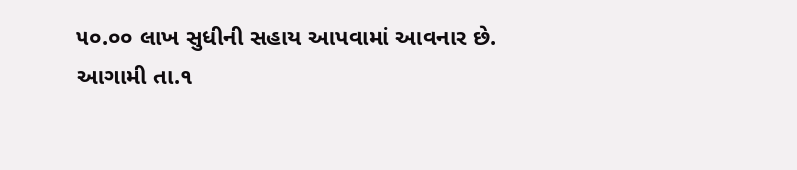૫૦.૦૦ લાખ સુધીની સહાય આપવામાં આવનાર છે.
આગામી તા.૧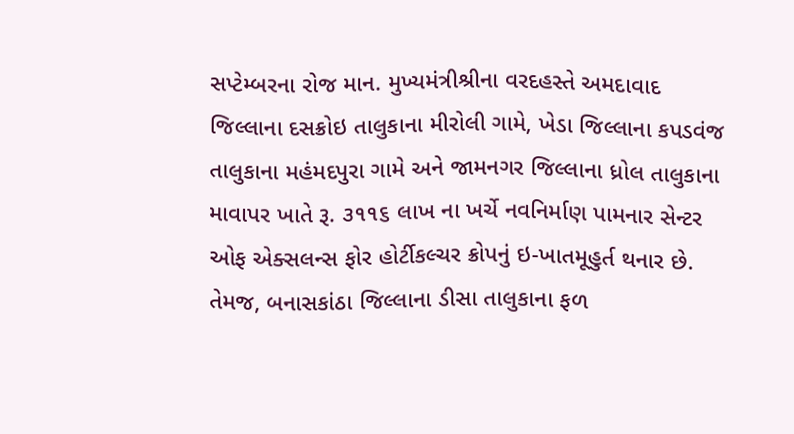સપ્ટેમ્બરના રોજ માન. મુખ્યમંત્રીશ્રીના વરદહસ્તે અમદાવાદ જિલ્લાના દસક્રોઇ તાલુકાના મીરોલી ગામે, ખેડા જિલ્લાના કપડવંજ તાલુકાના મહંમદપુરા ગામે અને જામનગર જિલ્લાના ધ્રોલ તાલુકાના માવાપર ખાતે રૂ. ૩૧૧૬ લાખ ના ખર્ચે નવનિર્માણ પામનાર સેન્ટર ઓફ એક્સલન્સ ફોર હોર્ટીકલ્ચર ક્રોપનું ઇ-ખાતમૂહુર્ત થનાર છે. તેમજ, બનાસકાંઠા જિલ્લાના ડીસા તાલુકાના ફળ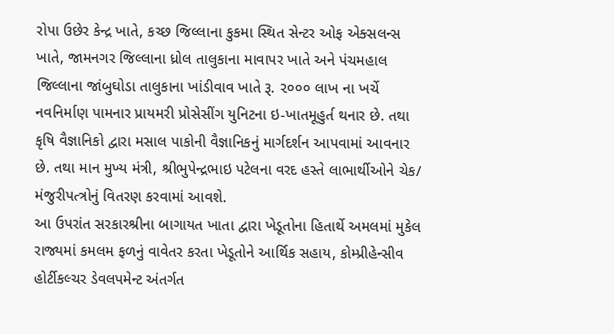રોપા ઉછેર કેન્દ્ર ખાતે, કચ્છ જિલ્લાના કુકમા સ્થિત સેન્ટર ઓફ એક્સલન્સ ખાતે, જામનગર જિલ્લાના ધ્રોલ તાલુકાના માવાપર ખાતે અને પંચમહાલ જિલ્લાના જાંબુઘોડા તાલુકાના ખાંડીવાવ ખાતે રૂ. ૨૦૦૦ લાખ ના ખર્ચે નવનિર્માણ પામનાર પ્રાયમરી પ્રોસેસીંગ યુનિટના ઇ-ખાતમૂહુર્ત થનાર છે. તથા કૃષિ વૈજ્ઞાનિકો દ્વારા મસાલ પાકોની વૈજ્ઞાનિકનું માર્ગદર્શન આપવામાં આવનાર છે. તથા માન મુખ્ય મંત્રી, શ્રીભુપેન્દ્રભાઇ પટેલના વરદ હસ્તે લાભાર્થીઓને ચેક/ મંજુરીપત્ત્રોનું વિતરણ કરવામાં આવશે.
આ ઉપરાંત સરકારશ્રીના બાગાયત ખાતા દ્વારા ખેડૂતોના હિતાર્થે અમલમાં મુકેલ રાજ્યમાં કમલમ ફળનું વાવેતર કરતા ખેડૂતોને આર્થિક સહાય, કોમ્પ્રીહેન્સીવ હોર્ટીકલ્ચર ડેવલપમેન્ટ અંતર્ગત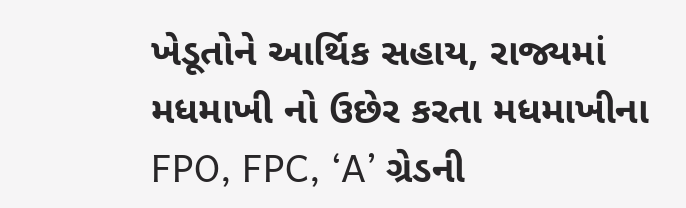ખેડૂતોને આર્થિક સહાય, રાજ્યમાં મધમાખી નો ઉછેર કરતા મધમાખીના FPO, FPC, ‘A’ ગ્રેડની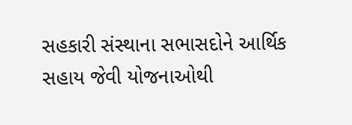સહકારી સંસ્થાના સભાસદોને આર્થિક સહાય જેવી યોજનાઓથી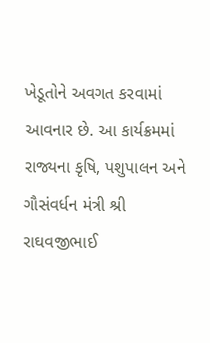ખેડૂતોને અવગત કરવામાં આવનાર છે. આ કાર્યક્રમમાં રાજ્યના કૃષિ, પશુપાલન અને ગૌસંવર્ધન મંત્રી શ્રી રાઘવજીભાઈ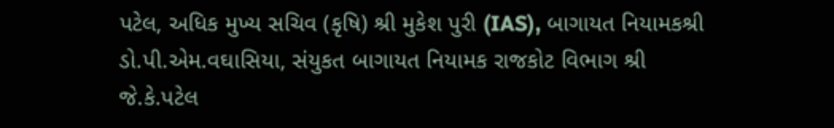પટેલ, અધિક મુખ્ય સચિવ (કૃષિ) શ્રી મુકેશ પુરી (IAS), બાગાયત નિયામકશ્રી ડો.પી.એમ.વઘાસિયા, સંયુકત બાગાયત નિયામક રાજકોટ વિભાગ શ્રી જે.કે.પટેલ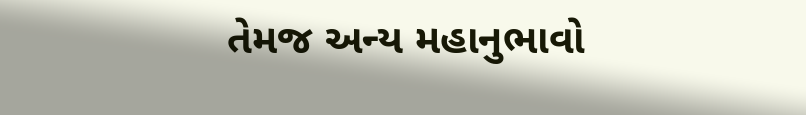તેમજ અન્ય મહાનુભાવો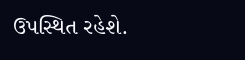ઉપસ્થિત રહેશે.